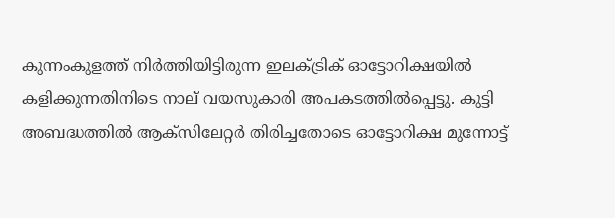കുന്നംകുളത്ത് നിര്‍ത്തിയിട്ടിരുന്ന ഇലക്ട്രിക് ഓട്ടോറിക്ഷയില്‍ കളിക്കുന്നതിനിടെ നാല് വയസുകാരി അപകടത്തില്‍പ്പെട്ടു. കുട്ടി അബദ്ധത്തില്‍ ആക്‌സിലേറ്റര്‍ തിരിച്ചതോടെ ഓട്ടോറിക്ഷ മുന്നോട്ട്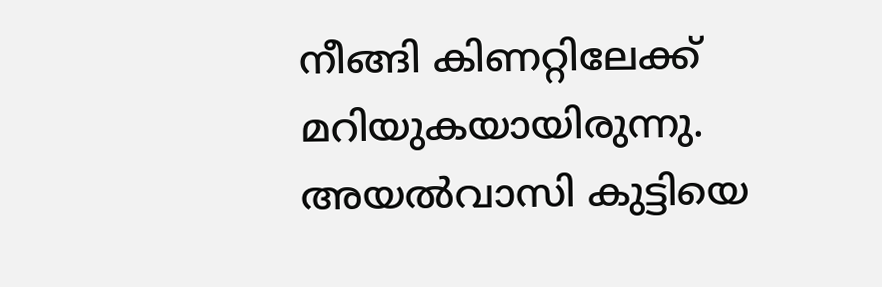നീങ്ങി കിണറ്റിലേക്ക് മറിയുകയായിരുന്നു. അയല്‍വാസി കുട്ടിയെ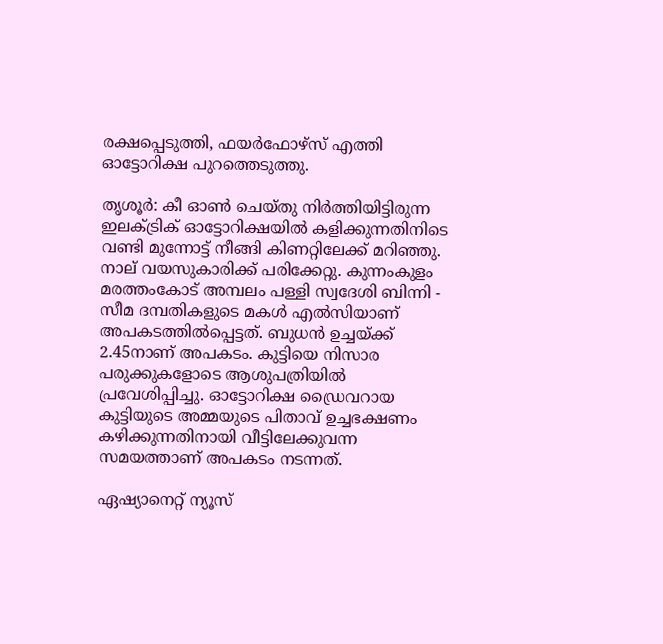രക്ഷപ്പെടുത്തി, ഫയര്‍ഫോഴ്‌സ് എത്തി ഓട്ടോറിക്ഷ പുറത്തെടുത്തു.

തൃശൂര്‍: കീ ഓൺ ചെയ്തു നിര്‍ത്തിയിട്ടിരുന്ന ഇലക്ട്രിക് ഓട്ടോറിക്ഷയില്‍ കളിക്കുന്നതിനിടെ വണ്ടി മുന്നോട്ട് നീങ്ങി കിണറ്റിലേക്ക് മറിഞ്ഞു. നാല് വയസുകാരിക്ക് പരിക്കേറ്റു. കുന്നംകുളം മരത്തംകോട് അമ്പലം പള്ളി സ്വദേശി ബിന്നി - സീമ ദമ്പതികളുടെ മകള്‍ എല്‍സിയാണ് അപകടത്തില്‍പ്പെട്ടത്. ബുധന്‍ ഉച്ചയ്ക്ക് 2.45നാണ് അപകടം. കുട്ടിയെ നിസാര പരുക്കുകളോടെ ആശുപത്രിയില്‍ പ്രവേശിപ്പിച്ചു. ഓട്ടോറിക്ഷ ഡ്രൈവറായ കുട്ടിയുടെ അമ്മയുടെ പിതാവ് ഉച്ചഭക്ഷണം കഴിക്കുന്നതിനായി വീട്ടിലേക്കുവന്ന സമയത്താണ് അപകടം നടന്നത്.

ഏഷ്യാനെറ്റ് ന്യൂസ്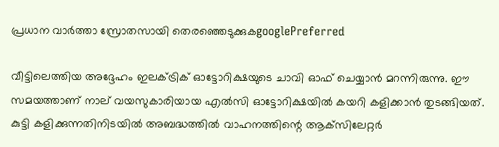പ്രധാന വാർത്താ സ്രോതസായി തെരഞ്ഞെടുക്കുകgooglePreferred

വീട്ടിലെത്തിയ അദ്ദേഹം ഇലക്ട്രിക് ഓട്ടോറിക്ഷയുടെ ചാവി ഓഫ് ചെയ്യാന്‍ മറന്നിരുന്നു. ഈ സമയത്താണ് നാല് വയസുകാരിയായ എല്‍സി ഓട്ടോറിക്ഷയില്‍ കയറി കളിക്കാന്‍ തുടങ്ങിയത്. കുട്ടി കളിക്കുന്നതിനിടയില്‍ അബദ്ധത്തില്‍ വാഹനത്തിന്റെ ആക്‌സിലേറ്റര്‍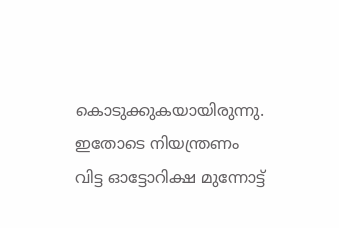കൊടുക്കുകയായിരുന്നു. ഇതോടെ നിയന്ത്രണം വിട്ട ഓട്ടോറിക്ഷ മുന്നോട്ട്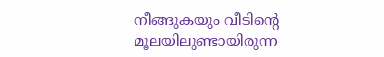നീങ്ങുകയും വീടിന്റെ മൂലയിലുണ്ടായിരുന്ന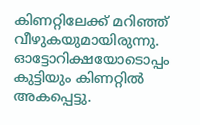കിണറ്റിലേക്ക് മറിഞ്ഞ് വീഴുകയുമായിരുന്നു. ഓട്ടോറിക്ഷയോടൊപ്പം കുട്ടിയും കിണറ്റില്‍ അകപ്പെട്ടു.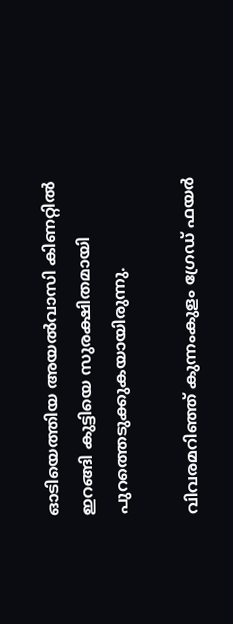ഓടിയെത്തിയ അയല്‍വാസി കിണറ്റില്‍ ഇറങ്ങി കുട്ടിയെ സുരക്ഷിതമായി പുറത്തെടുക്കുകയായിരുന്നു.

വിവരമറിഞ്ഞ് കുന്നംകുളം ഗ്രേഡ് ഫയര്‍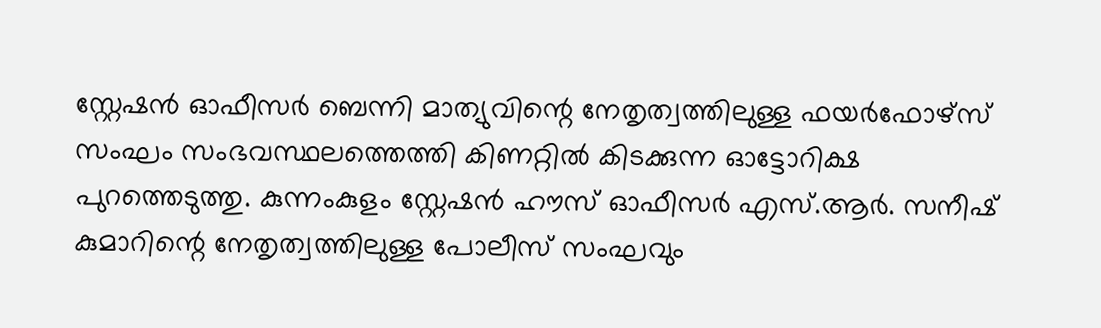സ്റ്റേഷന്‍ ഓഫീസര്‍ ബെന്നി മാത്യുവിന്റെ നേതൃത്വത്തിലുള്ള ഫയര്‍ഫോഴ്‌സ് സംഘം സംഭവസ്ഥലത്തെത്തി കിണറ്റില്‍ കിടക്കുന്ന ഓട്ടോറിക്ഷ പുറത്തെടുത്തു. കുന്നംകുളം സ്റ്റേഷന്‍ ഹൗസ് ഓഫീസര്‍ എസ്.ആര്‍. സനീഷ് കുമാറിന്റെ നേതൃത്വത്തിലുള്ള പോലീസ് സംഘവും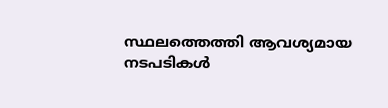സ്ഥലത്തെത്തി ആവശ്യമായ നടപടികള്‍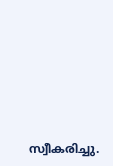സ്വീകരിച്ചു.